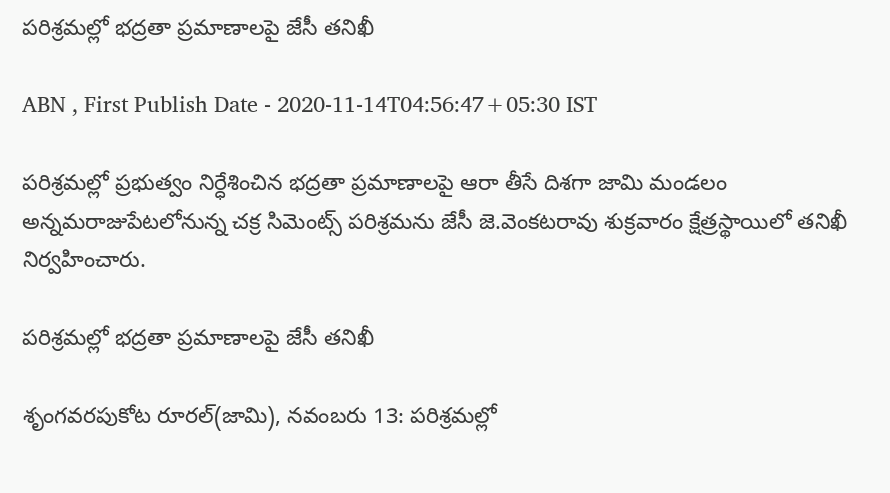పరిశ్రమల్లో భద్రతా ప్రమాణాలపై జేసీ తనిఖీ

ABN , First Publish Date - 2020-11-14T04:56:47+05:30 IST

పరిశ్రమల్లో ప్రభుత్వం నిర్ధేశించిన భద్రతా ప్రమాణాలపై ఆరా తీసే దిశగా జామి మండలం అన్నమరాజుపేటలోనున్న చక్ర సిమెంట్స్‌ పరిశ్రమను జేసీ జె.వెంకటరావు శుక్రవారం క్షేత్రస్థాయిలో తనిఖీ నిర్వహించారు.

పరిశ్రమల్లో భద్రతా ప్రమాణాలపై జేసీ తనిఖీ

శృంగవరపుకోట రూరల్‌(జామి), నవంబరు 13: పరిశ్రమల్లో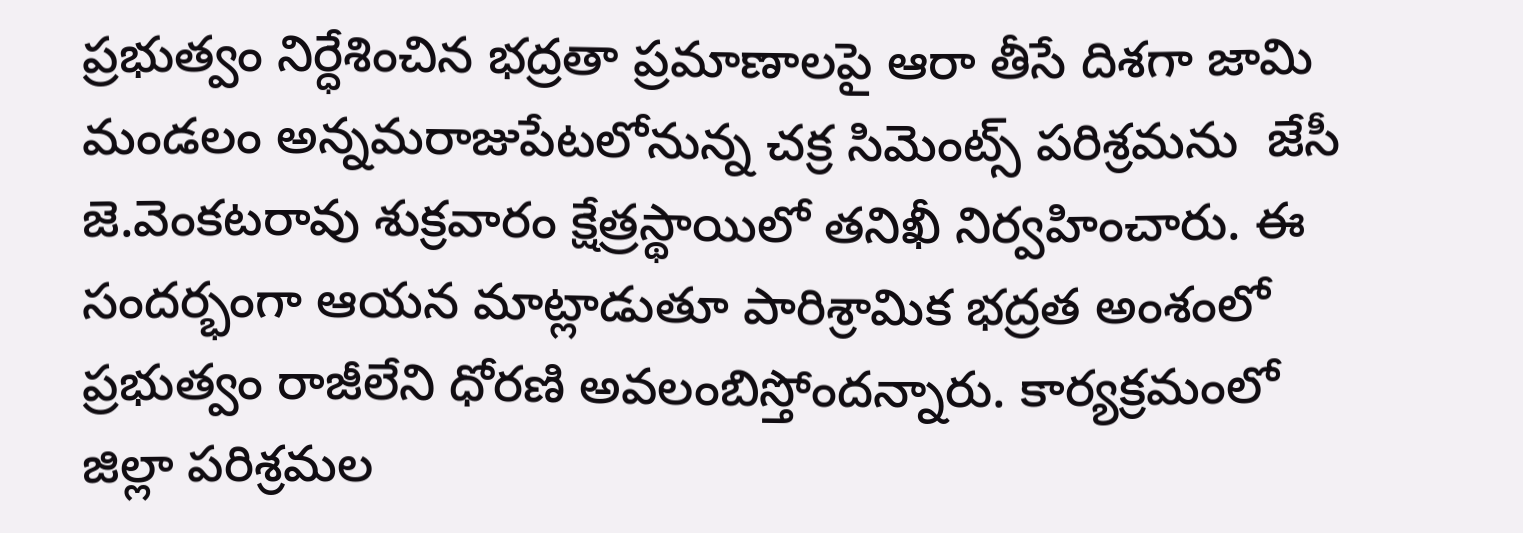ప్రభుత్వం నిర్ధేశించిన భద్రతా ప్రమాణాలపై ఆరా తీసే దిశగా జామి మండలం అన్నమరాజుపేటలోనున్న చక్ర సిమెంట్స్‌ పరిశ్రమను  జేసీ  జె.వెంకటరావు శుక్రవారం క్షేత్రస్థాయిలో తనిఖీ నిర్వహించారు. ఈ సందర్భంగా ఆయన మాట్లాడుతూ పారిశ్రామిక భద్రత అంశంలో ప్రభుత్వం రాజీలేని ధోరణి అవలంబిస్తోందన్నారు. కార్యక్రమంలో జిల్లా పరిశ్రమల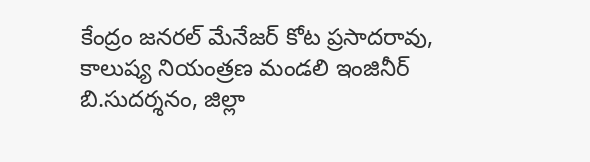కేంద్రం జనరల్‌ మేనేజర్‌ కోట ప్రసాదరావు, కాలుష్య నియంత్రణ మండలి ఇంజినీర్‌ బి.సుదర్శనం, జిల్లా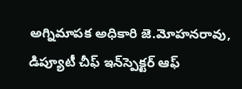అగ్నిమాపక అధికారి జె.మోహనరావు, డిప్యూటీ చీఫ్‌ ఇన్‌స్పెక్టర్‌ ఆఫ్‌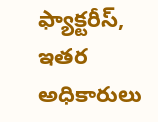ఫ్యాక్టరీస్‌, ఇతర అధికారులు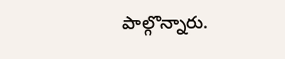పాల్గొన్నారు.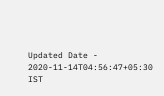Updated Date - 2020-11-14T04:56:47+05:30 IST